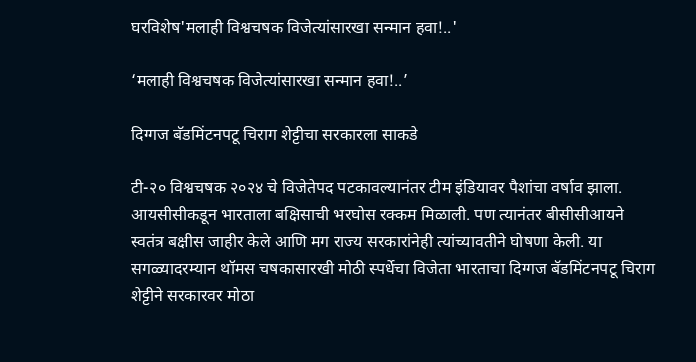घरविशेष'मलाही विश्वचषक विजेत्यांसारखा सन्मान हवा!..'

‘मलाही विश्वचषक विजेत्यांसारखा सन्मान हवा!..’

दिग्गज बॅडमिंटनपटू चिराग शेट्टीचा सरकारला साकडे

टी-२० विश्वचषक २०२४ चे विजेतेपद पटकावल्यानंतर टीम इंडियावर पैशांचा वर्षाव झाला. आयसीसीकडून भारताला बक्षिसाची भरघोस रक्कम मिळाली. पण त्यानंतर बीसीसीआयने स्वतंत्र बक्षीस जाहीर केले आणि मग राज्य सरकारांनेही त्यांच्यावतीने घोषणा केली. या सगळ्यादरम्यान थॉमस चषकासारखी मोठी स्पर्धेचा विजेता भारताचा दिग्गज बॅडमिंटनपटू चिराग शेट्टीने सरकारवर मोठा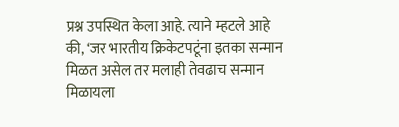प्रश्न उपस्थित केला आहे. त्याने म्हटले आहे की, ‘जर भारतीय क्रिकेटपटूंना इतका सन्मान मिळत असेल तर मलाही तेवढाच सन्मान मिळायला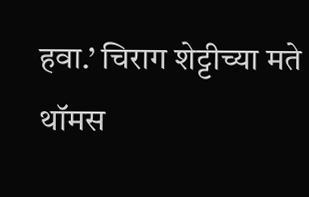हवा.’ चिराग शेट्टीच्या मते थॉमस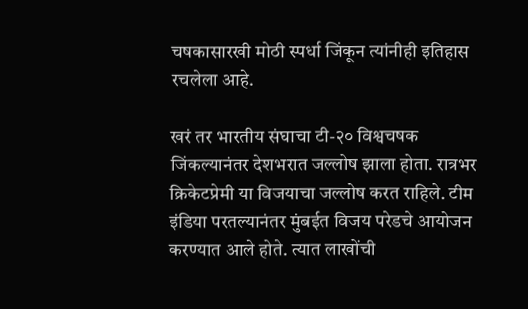चषकासारखी मोठी स्पर्धा जिंकून त्यांनीही इतिहास रचलेला आहे.

खरं तर भारतीय संघाचा टी-२० विश्वचषक जिंकल्यानंतर देशभरात जल्लोष झाला होता. रात्रभर क्रिकेटप्रेमी या विजयाचा जल्लोष करत राहिले. टीम इंडिया परतल्यानंतर मुंबईत विजय परेडचे आयोजन करण्यात आले होते. त्यात लाखोंची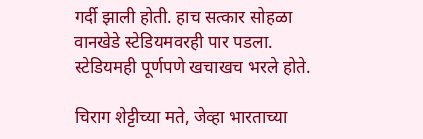गर्दी झाली होती. हाच सत्कार सोहळा वानखेडे स्टेडियमवरही पार पडला. स्टेडियमही पूर्णपणे खचाखच भरले होते.

चिराग शेट्टीच्या मते, जेव्हा भारताच्या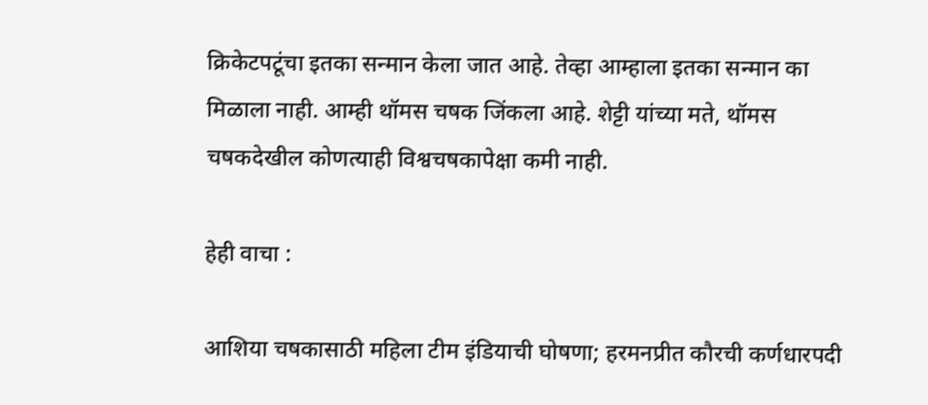क्रिकेटपटूंचा इतका सन्मान केला जात आहे. तेव्हा आम्हाला इतका सन्मान का मिळाला नाही. आम्ही थॉमस चषक जिंकला आहे. शेट्टी यांच्या मते, थॉमस चषकदेखील कोणत्याही विश्वचषकापेक्षा कमी नाही.

हेही वाचा :

आशिया चषकासाठी महिला टीम इंडियाची घोषणा; हरमनप्रीत कौरची कर्णधारपदी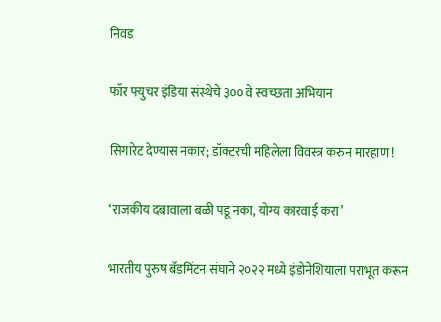निवड

फॉर फ्युचर इंडिया संस्थेचे ३०० वे स्वच्छता अभियान

सिगारेट देण्यास नकार; डॉक्टरची महिलेला विवस्त्र करुन मारहाण !

‘राजकीय दबावाला बळी पडू नका, योग्य कारवाई करा’

भारतीय पुरुष बॅडमिंटन संघाने २०२२ मध्ये इंडोनेशियाला पराभूत करून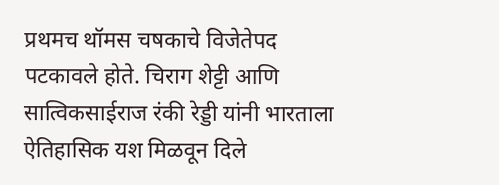प्रथमच थॉमस चषकाचे विजेतेपद पटकावले होते. चिराग शेट्टी आणि सात्विकसाईराज रंकी रेड्डी यांनी भारताला ऐतिहासिक यश मिळवून दिले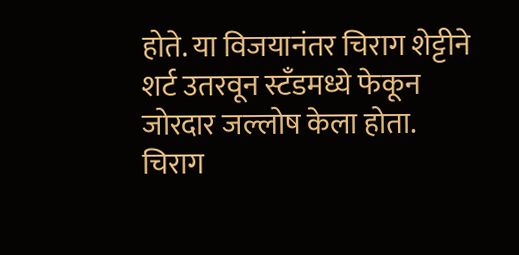होते. या विजयानंतर चिराग शेट्टीने शर्ट उतरवून स्टँडमध्ये फेकून जोरदार जल्लोष केला होता. चिराग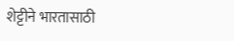शेट्टीने भारतासाठी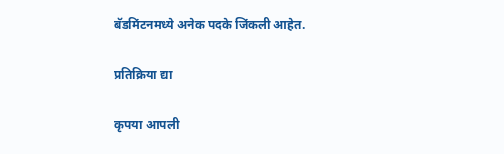बॅडमिंटनमध्ये अनेक पदके जिंकली आहेत.

प्रतिक्रिया द्या

कृपया आपली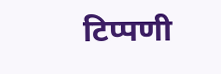टिप्पणी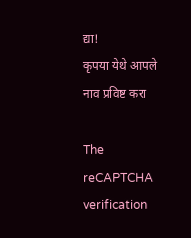द्या!
कृपया येथे आपले नाव प्रविष्ट करा

The reCAPTCHA verification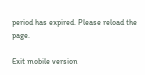period has expired. Please reload the page.

Exit mobile version